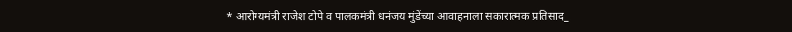* आरोग्यमंत्री राजेश टोपे व पालकमंत्री धनंजय मुंडेंच्या आवाहनाला सकारात्मक प्रतिसाद_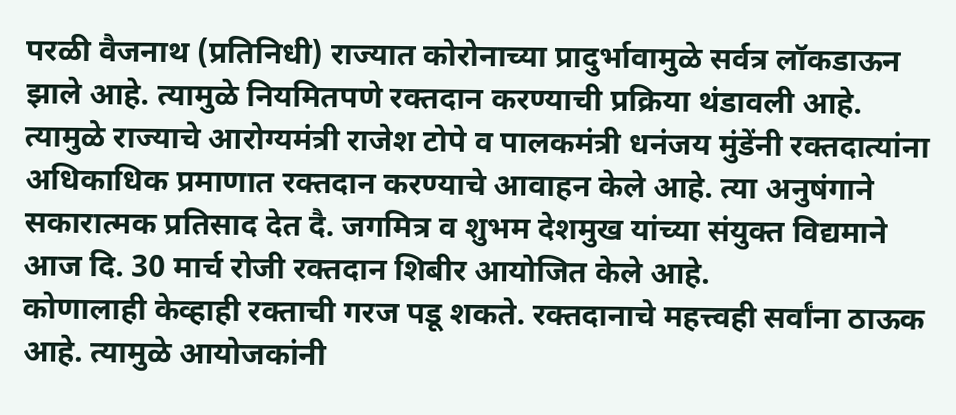परळी वैजनाथ (प्रतिनिधी) राज्यात कोरोनाच्या प्रादुर्भावामुळे सर्वत्र लॉकडाऊन झाले आहे. त्यामुळे नियमितपणे रक्तदान करण्याची प्रक्रिया थंडावली आहे. त्यामुळे राज्याचे आरोग्यमंत्री राजेश टोपे व पालकमंत्री धनंजय मुंडेंनी रक्तदात्यांना अधिकाधिक प्रमाणात रक्तदान करण्याचे आवाहन केले आहे. त्या अनुषंगाने सकारात्मक प्रतिसाद देत दै. जगमित्र व शुभम देशमुख यांच्या संयुक्त विद्यमाने आज दि. 30 मार्च रोजी रक्तदान शिबीर आयोजित केले आहे.
कोणालाही केव्हाही रक्ताची गरज पडू शकते. रक्तदानाचे महत्त्वही सर्वांना ठाऊक आहे. त्यामुळे आयोजकांनी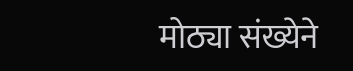मोठ्या संख्येने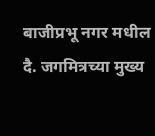बाजीप्रभू नगर मधील दै. जगमित्रच्या मुख्य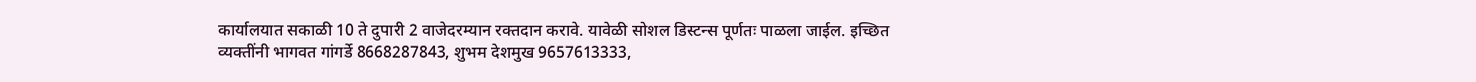कार्यालयात सकाळी 10 ते दुपारी 2 वाजेदरम्यान रक्तदान करावे. यावेळी सोशल डिस्टन्स पूर्णतः पाळला जाईल. इच्छित व्यक्तींनी भागवत गांगर्डे 8668287843, शुभम देशमुख 9657613333,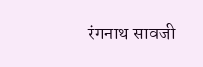रंगनाथ सावजी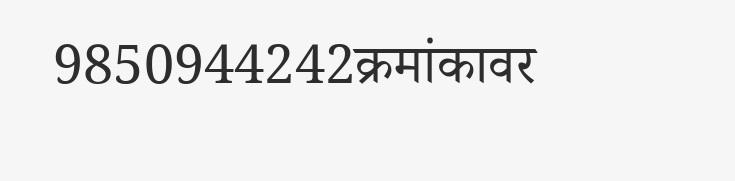9850944242क्रमांकावर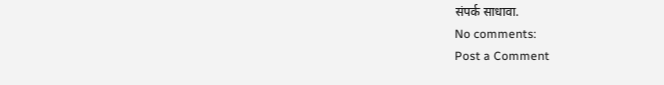संपर्क साधावा.
No comments:
Post a Comment